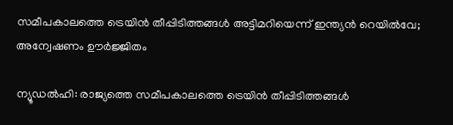സമീപകാലത്തെ ട്രെയിൻ തീപ്പിടിത്തങ്ങൾ അട്ടിമറിയെന്ന് ഇന്ത്യൻ റെയിൽവേ; അന്വേഷണം ഊർജ്ജിതം

ന്യൂഡൽഹി: രാജ്യത്തെ സമീപകാലത്തെ ട്രെയിൻ തീപ്പിടിത്തങ്ങൾ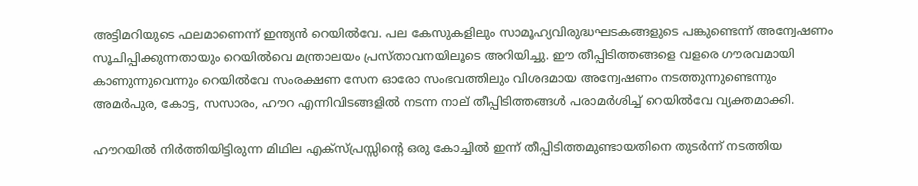അട്ടിമറിയുടെ ഫലമാണെന്ന് ഇന്ത്യൻ റെയിൽവേ. പല കേസുകളിലും സാമൂഹ്യവിരുദ്ധഘടകങ്ങളുടെ പങ്കുണ്ടെന്ന് അന്വേഷണം സൂചിപ്പിക്കുന്നതായും റെയിൽവെ മന്ത്രാലയം പ്രസ്താവനയിലൂടെ അറിയിച്ചു. ഈ തീപ്പിടിത്തങ്ങളെ വളരെ ഗൗരവമായി കാണുന്നുവെന്നും റെയിൽവേ സംരക്ഷണ സേന ഓരോ സംഭവത്തിലും വിശദമായ അന്വേഷണം നടത്തുന്നുണ്ടെന്നും അമർപുര, കോട്ട, സസാരം, ഹൗറ എന്നിവിടങ്ങളിൽ നടന്ന നാല് തീപ്പിടിത്തങ്ങൾ പരാമർശിച്ച് റെയിൽവേ വ്യക്തമാക്കി.

ഹൗറയിൽ നിർത്തിയിട്ടിരുന്ന മിഥില എക്സ്പ്രസ്സിന്റെ ഒരു കോച്ചിൽ ഇന്ന് തീപ്പിടിത്തമുണ്ടായതിനെ തുടർന്ന് നടത്തിയ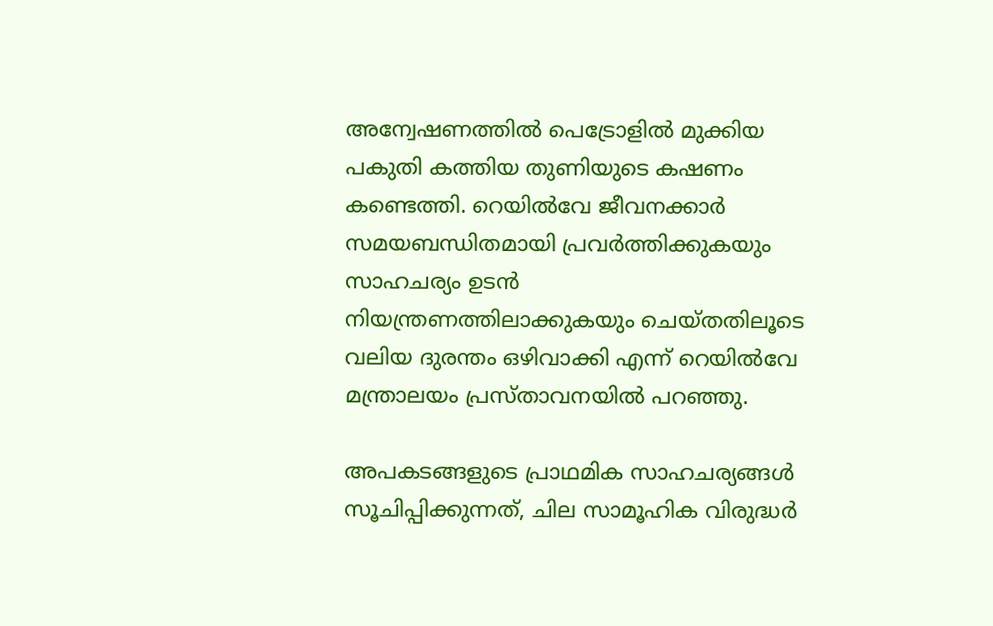അന്വേഷണത്തിൽ പെട്രോളിൽ മുക്കിയ പകുതി കത്തിയ തുണിയുടെ കഷണം കണ്ടെത്തി. റെയിൽവേ ജീവനക്കാർ സമയബന്ധിതമായി പ്രവർത്തിക്കുകയും സാഹചര്യം ഉടൻ നിയന്ത്രണത്തിലാക്കുകയും ചെയ്‌തതിലൂടെ വലിയ ദുരന്തം ഒഴിവാക്കി എന്ന് റെയിൽവേ മന്ത്രാലയം പ്രസ്‌താവനയിൽ പറഞ്ഞു.

അപകടങ്ങളുടെ പ്രാഥമിക സാഹചര്യങ്ങൾ സൂചിപ്പിക്കുന്നത്, ചില സാമൂഹിക വിരുദ്ധർ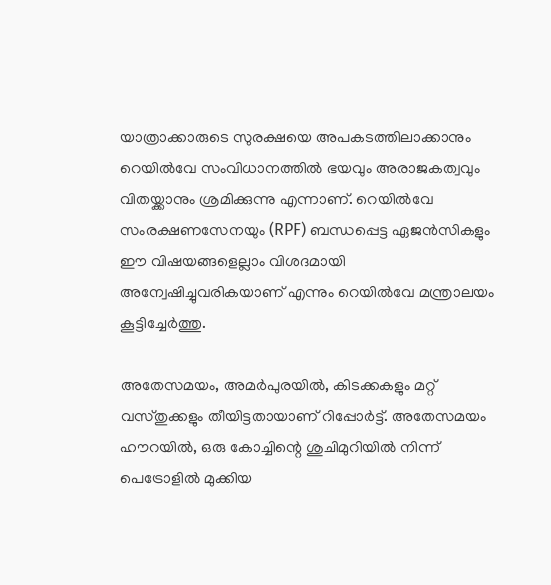യാത്രാക്കാരുടെ സുരക്ഷയെ അപകടത്തിലാക്കാനും റെയിൽവേ സംവിധാനത്തിൽ ഭയവും അരാജകത്വവും വിതയ്ക്കാനും ശ്രമിക്കുന്നു എന്നാണ്. റെയിൽവേ സംരക്ഷണസേനയും (RPF) ബന്ധപ്പെട്ട ഏജൻസികളും ഈ വിഷയങ്ങളെല്ലാം വിശദമായി അന്വേഷിച്ചുവരികയാണ് എന്നും റെയിൽവേ മന്ത്രാലയം കൂട്ടിച്ചേർത്തു.

അതേസമയം, അമർപുരയിൽ, കിടക്കകളും മറ്റ് വസ്തുക്കളും തീയിട്ടതായാണ് റിപ്പോർട്ട്. അതേസമയം ഹൗറയിൽ, ഒരു കോച്ചിന്റെ ശുചിമുറിയിൽ നിന്ന് പെട്രോളിൽ മുക്കിയ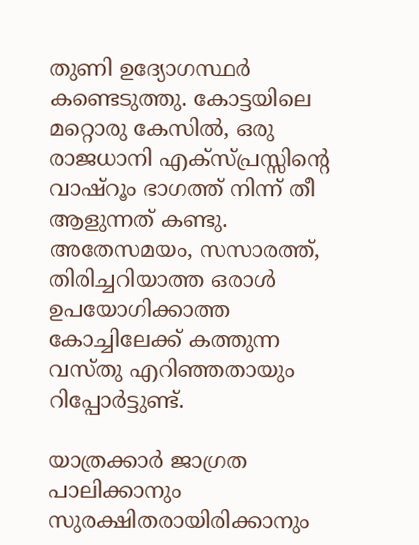തുണി ഉദ്യോഗസ്ഥർ കണ്ടെടുത്തു. കോട്ടയിലെ മറ്റൊരു കേസിൽ, ഒരു രാജധാനി എക്സ്പ്രസ്സിന്റെ വാഷ്റൂം ഭാഗത്ത് നിന്ന് തീ ആളുന്നത് കണ്ടു. അതേസമയം, സസാരത്ത്, തിരിച്ചറിയാത്ത ഒരാൾ ഉപയോഗിക്കാത്ത കോച്ചിലേക്ക് കത്തുന്ന വസ്തു എറിഞ്ഞതായും റിപ്പോർട്ടുണ്ട്.

യാത്രക്കാർ ജാഗ്രത പാലിക്കാനും സുരക്ഷിതരായിരിക്കാനും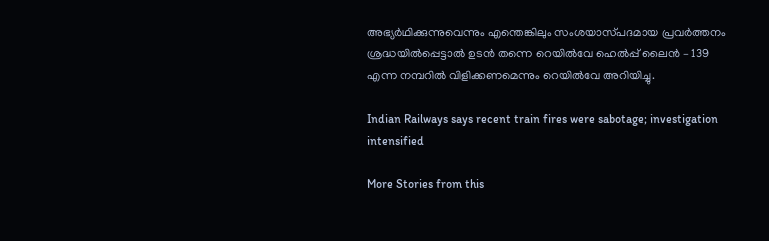അഭ്യർഥിക്കുന്നുവെന്നും എന്തെങ്കിലും സംശയാസ്‌പദമായ പ്രവർത്തനം ശ്രദ്ധയിൽപ്പെട്ടാൽ ഉടൻ തന്നെ റെയിൽവേ ഹെൽപ്പ് ലൈൻ – 139 എന്ന നമ്പറിൽ വിളിക്കണമെന്നും റെയിൽവേ അറിയിച്ചു.

Indian Railways says recent train fires were sabotage; investigation intensified

More Stories from this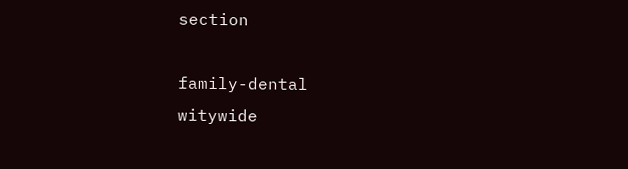section

family-dental
witywide